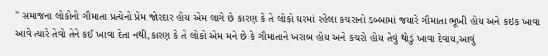" સમાજના લોકોનો ગૌમાતા પ્રત્યેનો પ્રેમ જોરદાર હોય એમ લાગે છે કારણ કે તે લોકો ઘરમાં રહેલા કચરાનો ડબ્બામાં જયારે ગૌમાતા ભૂખી હોય અને કઇક ખાવા આવે ત્યારે તેવો તેને કઈ ખાવા દેતા નથી,કારણ કે તે લોકો એમ મને છે કે ગૌમાતાને ખરાબ હોય અને કચરો હોય તેવું થોડું ખાવા દેવાય,આવું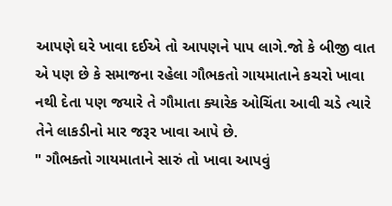આપણે ઘરે ખાવા દઈએ તો આપણને પાપ લાગે.જો કે બીજી વાત એ પણ છે કે સમાજના રહેલા ગૌભકતો ગાયમાતાને કચરો ખાવા નથી દેતા પણ જયારે તે ગૌમાતા ક્યારેક ઓચિંતા આવી ચડે ત્યારે તેને લાકડીનો માર જરૂર ખાવા આપે છે.
" ગૌભક્તો ગાયમાતાને સારું તો ખાવા આપવું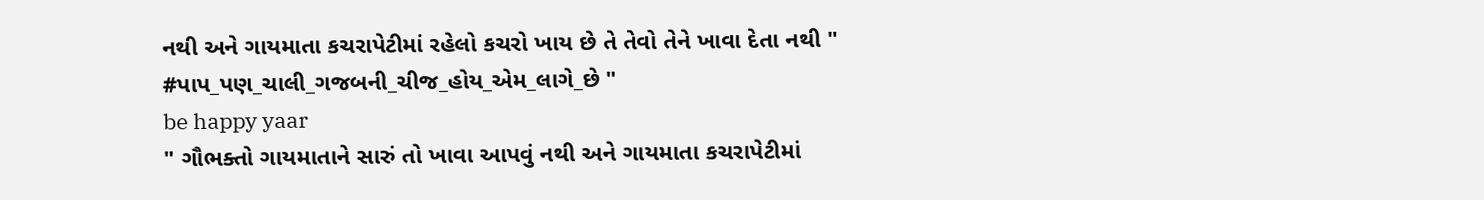નથી અને ગાયમાતા કચરાપેટીમાં રહેલો કચરો ખાય છે તે તેવો તેને ખાવા દેતા નથી "
#પાપ_પણ_ચાલી_ગજબની_ચીજ_હોય_એમ_લાગે_છે "
be happy yaar
" ગૌભક્તો ગાયમાતાને સારું તો ખાવા આપવું નથી અને ગાયમાતા કચરાપેટીમાં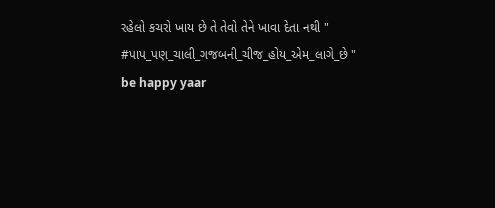રહેલો કચરો ખાય છે તે તેવો તેને ખાવા દેતા નથી "
#પાપ_પણ_ચાલી_ગજબની_ચીજ_હોય_એમ_લાગે_છે "
be happy yaar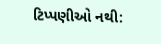ટિપ્પણીઓ નથી: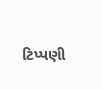ટિપ્પણી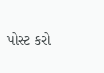પોસ્ટ કરો